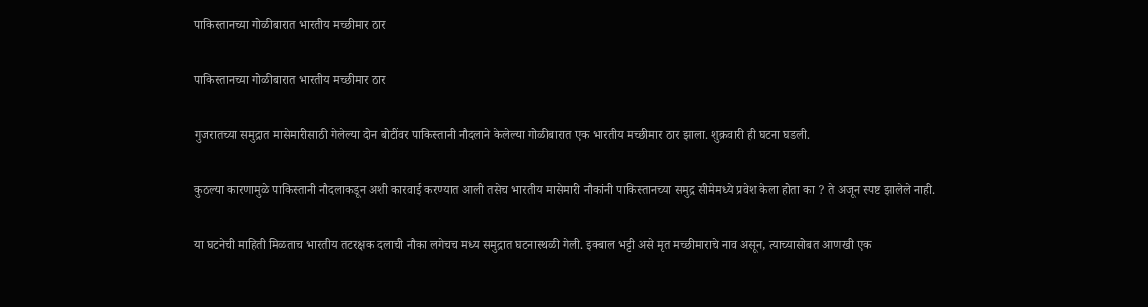पाकिस्तानच्या गोळीबारात भारतीय मच्छीमार ठार

पाकिस्तानच्या गोळीबारात भारतीय मच्छीमार ठार

गुजरातच्या समुद्रात मासेमारीसाठी गेलेल्या दोन बोटींवर पाकिस्तानी नौदलाने केलेल्या गोळीबारात एक भारतीय मच्छीमार ठार झाला. शुक्रवारी ही घटना घडली.

कुठल्या कारणामुळे पाकिस्तानी नौदलाकडून अशी कारवाई करण्यात आली तसेच भारतीय मासेमारी नौकांनी पाकिस्तानच्या समुद्र सीमेमध्ये प्रवेश केला होता का ? ते अजून स्पष्ट झालेले नाही.

या घटनेची माहिती मिळताच भारतीय तटरक्षक दलाची नौका लगेचच मध्य समुद्रात घटनास्थळी गेली. इक्बाल भट्टी असे मृत मच्छीमाराचे नाव असून, त्याच्यासोबत आणखी एक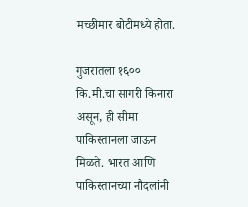मच्छीमार बोटीमध्ये होता.

गुजरातला १६०० कि.मी.चा सागरी किनारा असून, ही सीमा पाकिस्तानला जाऊन मिळते. भारत आणि पाकिस्तानच्या नौदलांनी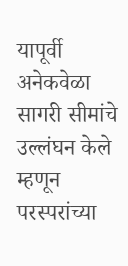यापूर्वी अनेकवेळा सागरी सीमांचे उल्लंघन केले म्हणून परस्परांच्या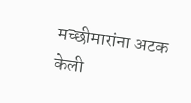मच्छीमारांना अटक केली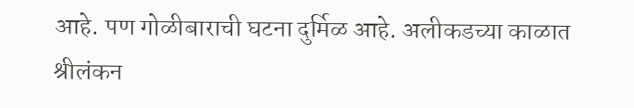आहे. पण गोळीबाराची घटना दुर्मिळ आहे. अलीकडच्या काळात श्रीलंकन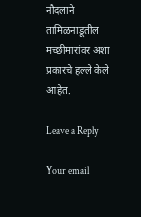नौदलाने तामिळनाडूतील मच्छीमारांवर अशा प्रकारचे हल्ले केले आहेत.

Leave a Reply

Your email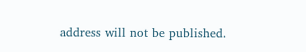address will not be published.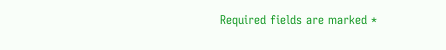Required fields are marked *